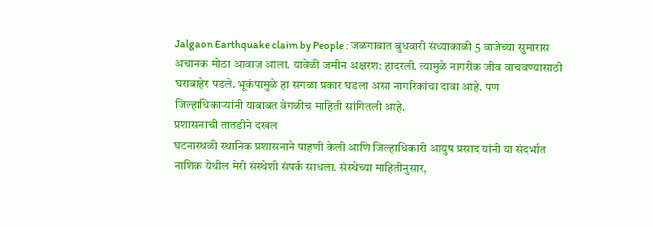Jalgaon Earthquake claim by People : जळगावात बुधवारी संध्याकाळी 5 वाजेच्या सुमारास अचानक मोठा आवाज आला. यावेळी जमीन अक्षरश: हादरली. त्यामुळे नागरीक जीव वाचवण्यासाठी घराबाहेर पडले. भूकंपामुळे हा सगळा प्रकार घडला असा नागरिकांचा दावा आहे. पण जिल्हाधिकाऱ्यांनी याबाबत वेगळीच माहिती सांगितली आहे.
प्रशासनाची तातडीने दखल
घटनास्थळी स्थानिक प्रशासनाने पाहणी केली आणि जिल्हाधिकारी आयुष प्रसाद यांनी या संदर्भात नाशिक येथील मेरी संस्थेशी संपर्क साधला. संस्थेच्या माहितीनुसार,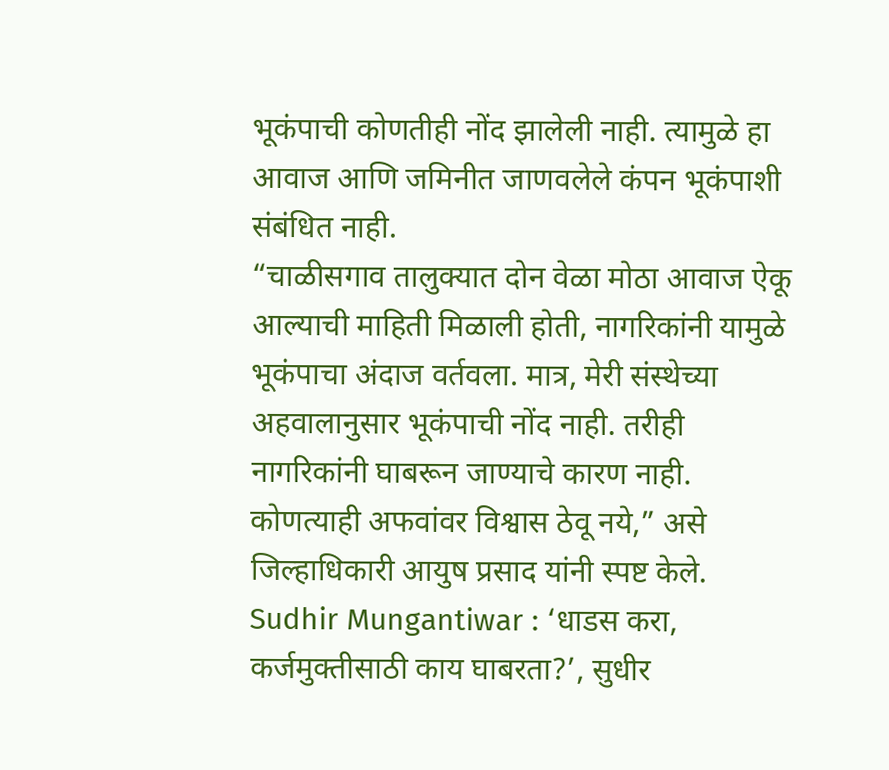भूकंपाची कोणतीही नोंद झालेली नाही. त्यामुळे हा आवाज आणि जमिनीत जाणवलेले कंपन भूकंपाशी संबंधित नाही.
“चाळीसगाव तालुक्यात दोन वेळा मोठा आवाज ऐकू आल्याची माहिती मिळाली होती, नागरिकांनी यामुळे भूकंपाचा अंदाज वर्तवला. मात्र, मेरी संस्थेच्या अहवालानुसार भूकंपाची नोंद नाही. तरीही नागरिकांनी घाबरून जाण्याचे कारण नाही. कोणत्याही अफवांवर विश्वास ठेवू नये,” असे जिल्हाधिकारी आयुष प्रसाद यांनी स्पष्ट केले.
Sudhir Mungantiwar : ‘धाडस करा, कर्जमुक्तीसाठी काय घाबरता?’, सुधीर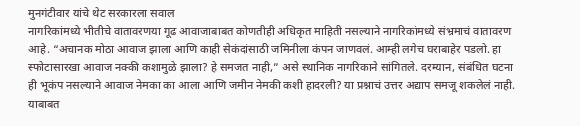मुनगंटीवार यांचे थेट सरकारला सवाल
नागरिकांमध्ये भीतीचे वातावरणया गूढ आवाजाबाबत कोणतीही अधिकृत माहिती नसल्याने नागरिकांमध्ये संभ्रमाचं वातावरण आहे. “अचानक मोठा आवाज झाला आणि काही सेकंदांसाठी जमिनीला कंपन जाणवलं. आम्ही लगेच घराबाहेर पडलो. हा स्फोटासारखा आवाज नक्की कशामुळे झाला? हे समजत नाही,” असे स्थानिक नागरिकाने सांगितले. दरम्यान, संबंधित घटना ही भूकंप नसल्याने आवाज नेमका का आला आणि जमीन नेमकी कशी हादरली? या प्रश्नाचं उत्तर अद्याप समजू शकलेलं नाही. याबाबत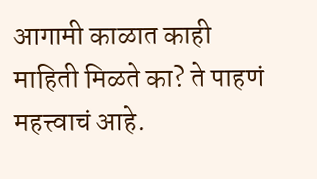आगामी काळात काही माहिती मिळते का? ते पाहणं महत्त्वाचं आहे.